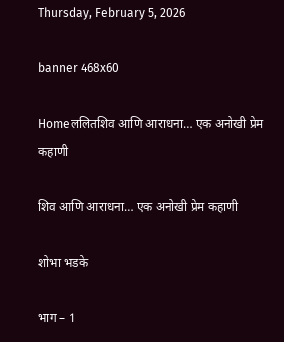Thursday, February 5, 2026

banner 468x60

Homeललितशिव आणि आराधना… एक अनोखी प्रेम कहाणी

शिव आणि आराधना… एक अनोखी प्रेम कहाणी

शोभा भडके

भाग – 1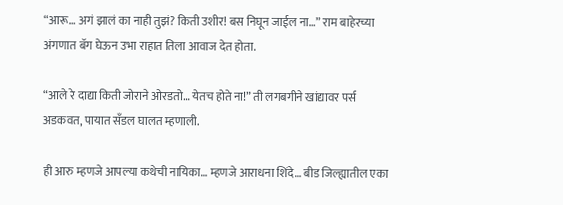“आरू… अगं झालं का नाही तुझं? किती उशीर! बस निघून जाईल ना…” राम बाहेरच्या अंगणात बॅग घेऊन उभा राहात तिला आवाज देत होता.

“आले रे दाद्या किती जोराने ओरडतो… येतच होते ना!” ती लगबगीने खांद्यावर पर्स अडकवत, पायात सँडल घालत म्हणाली.

ही आरु म्हणजे आपल्या कथेची नायिका… म्हणजे आराधना शिंदे… बीड जिल्ह्यातील एका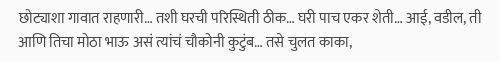छोट्याशा गावात राहणारी… तशी घरची परिस्थिती ठीक… घरी पाच एकर शेती… आई, वडील, ती आणि तिचा मोठा भाऊ असं त्यांचं चौकोनी कुटुंब… तसे चुलत काका,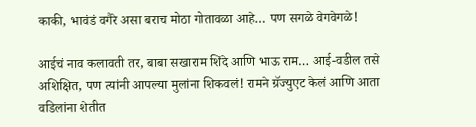काकी, भावंडं वगैरे असा बराच मोठा गोतावळा आहे… पण सगळे वेगवेगळे!

आईचं नाव कलावती तर, बाबा सखाराम शिंदे आणि भाऊ राम… आई-वडील तसे अशिक्षित, पण त्यांनी आपल्या मुलांना शिकवलं! रामने ग्रॅज्युएट केलं आणि आता वडिलांना शेतीत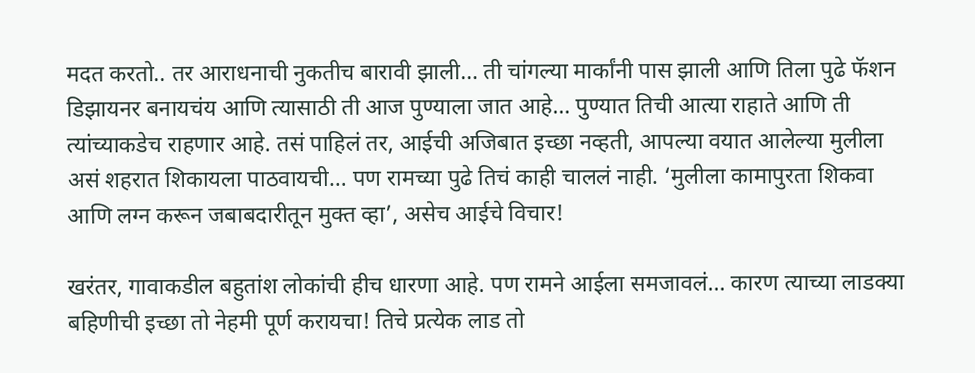मदत करतो.. तर आराधनाची नुकतीच बारावी झाली… ती चांगल्या मार्कांनी पास झाली आणि तिला पुढे फॅशन डिझायनर बनायचंय आणि त्यासाठी ती आज पुण्याला जात आहे… पुण्यात तिची आत्या राहाते आणि ती त्यांच्याकडेच राहणार आहे. तसं पाहिलं तर, आईची अजिबात इच्छा नव्हती, आपल्या वयात आलेल्या मुलीला असं शहरात शिकायला पाठवायची… पण रामच्या पुढे तिचं काही चाललं नाही. ‘मुलीला कामापुरता शिकवा आणि लग्न करून जबाबदारीतून मुक्त व्हा’, असेच आईचे विचार!

खरंतर, गावाकडील बहुतांश लोकांची हीच धारणा आहे. पण रामने आईला समजावलं… कारण त्याच्या लाडक्या बहिणीची इच्छा तो नेहमी पूर्ण करायचा! तिचे प्रत्येक लाड तो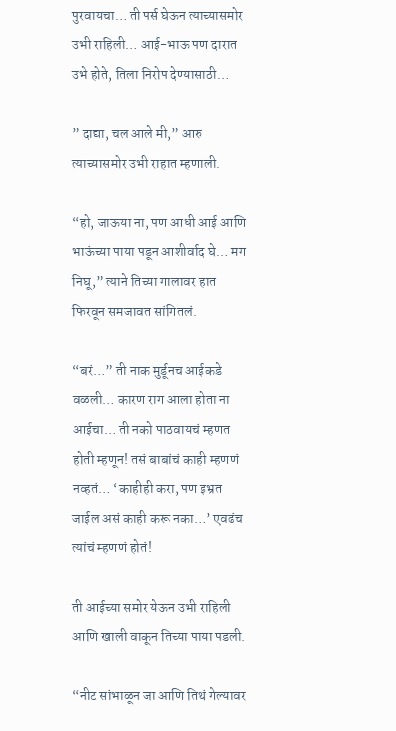पुरवायचा… ती पर्स घेऊन त्याच्यासमोर उभी राहिली… आई-भाऊ पण दारात उभे होते, तिला निरोप देण्यासाठी…

” दाद्या, चल आले मी,” आरु त्याच्यासमोर उभी राहात म्हणाली.

“हो, जाऊया ना, पण आधी आई आणि भाऊंच्या पाया पडून आशीर्वाद घे… मग निघू,” त्याने तिच्या गालावर हात फिरवून समजावत सांगितलं.

“बरं…” ती नाक मुर्डूनच आईकडे वळली… कारण राग आला होता ना आईचा… ती नको पाठवायचं म्हणत होती म्हणून! तसं बाबांचं काही म्हणणं नव्हतं… ‘काहीही करा, पण इभ्रत जाईल असं काही करू नका…’ एवढंच त्यांचं म्हणणं होतं!

ती आईच्या समोर येऊन उभी राहिली आणि खाली वाकून तिच्या पाया पडली.

“नीट सांभाळून जा आणि तिथं गेल्यावर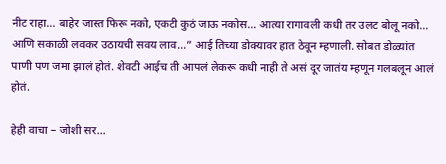नीट राहा… बाहेर जास्त फिरू नको, एकटी कुठं जाऊ नकोस… आत्या रागावली कधी तर उलट बोलू नको… आणि सकाळी लवकर उठायची सवय लाव…” आई तिच्या डोक्यावर हात ठेवून म्हणाली. सोबत डोळ्यांत पाणी पण जमा झालं होतं. शेवटी आईच ती आपलं लेकरू कधी नाही ते असं दूर जातंय म्हणून गलबलून आलं होतं.

हेही वाचा – जोशी सर…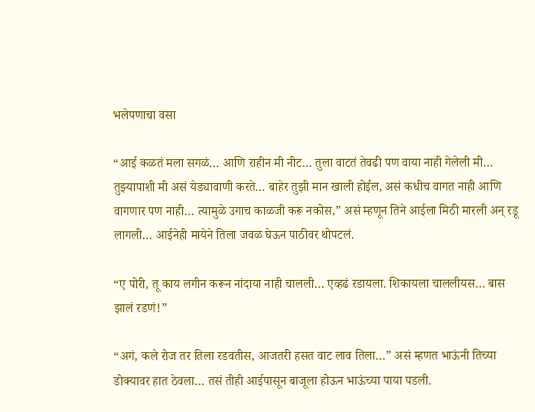भलेपणाचा वसा

“आई कळतं मला सगळं… आणि राहीन मी नीट… तुला वाटतं तेवढी पण वाया नाही गेलेली मी… तुझ्यापाशी मी असं येड्यावाणी करते… बाहेर तुझी मान खाली होईल, असं कधीच वागत नाही आणि वागणार पण नाही… त्यामुळे उगाच काळजी करू नकोस,” असं म्हणून तिने आईला मिठी मारली अन् रडू लागली… आईनेही मायेने तिला जवळ घेऊन पाठीवर थोपटलं.

“ए पोरी, तू काय लगीन करून नांदाया नाही चालली… एव्हढं रडायला. शिकायला चाललीयस… बास झालं रडणं!”

“अगं, कले रोज तर तिला रडवतीस, आजतरी हसत वाट लाव तिला…” असं म्हणत भाऊंनी तिच्या डोक्यावर हात ठेवला… तसं तीही आईपासून बाजूला होऊन भाऊंच्या पाया पडली.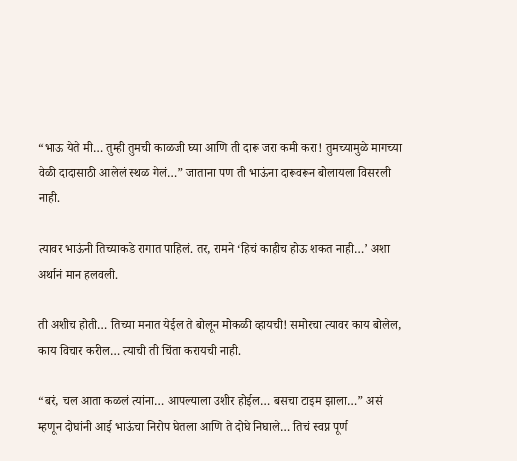“भाऊ येते मी… तुम्ही तुमची काळजी घ्या आणि ती दारू जरा कमी करा! तुमच्यामुळे मागच्या वेळी दादासाठी आलेलं स्थळ गेलं…” जाताना पण ती भाऊंना दारूवरून बोलायला विसरली नाही.

त्यावर भाऊंनी तिच्याकडे रागात पाहिलं. तर, रामने ‘हिचं काहीच होऊ शकत नाही…’ अशा अर्थानं मान हलवली.

ती अशीच होती… तिच्या मनात येईल ते बोलून मोकळी व्हायची! समोरचा त्यावर काय बोलेल, काय विचार करील… त्याची ती चिंता करायची नाही.

“बरं, चल आता कळलं त्यांना… आपल्याला उशीर होईल… बसचा टाइम झाला…” असं म्हणून दोघांनी आई भाऊंचा निरोप घेतला आणि ते दोघे निघाले… तिचं स्वप्न पूर्ण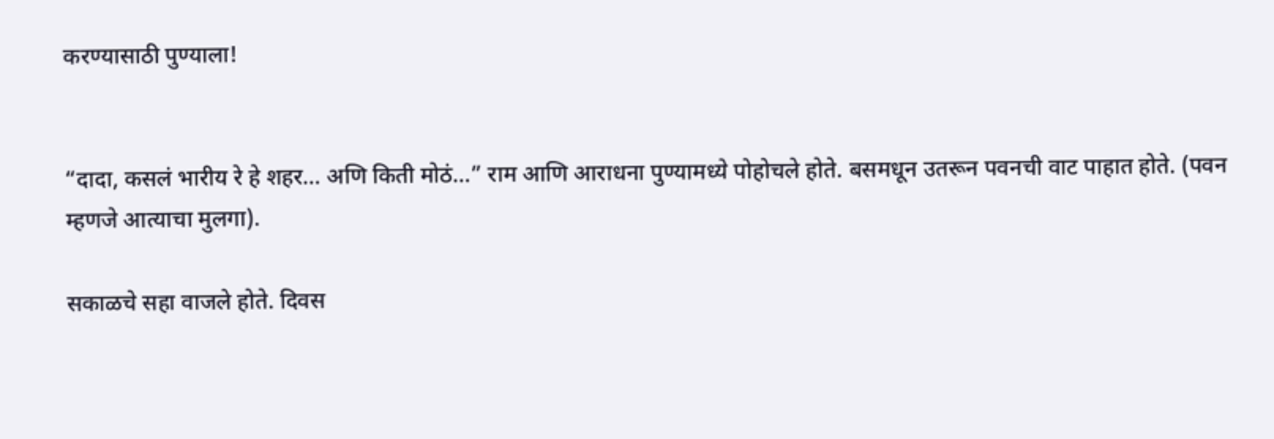करण्यासाठी पुण्याला!


“दादा, कसलं भारीय रे हे शहर… अणि किती मोठं…” राम आणि आराधना पुण्यामध्ये पोहोचले होते. बसमधून उतरून पवनची वाट पाहात होते. (पवन म्हणजे आत्याचा मुलगा).

सकाळचे सहा वाजले होते. दिवस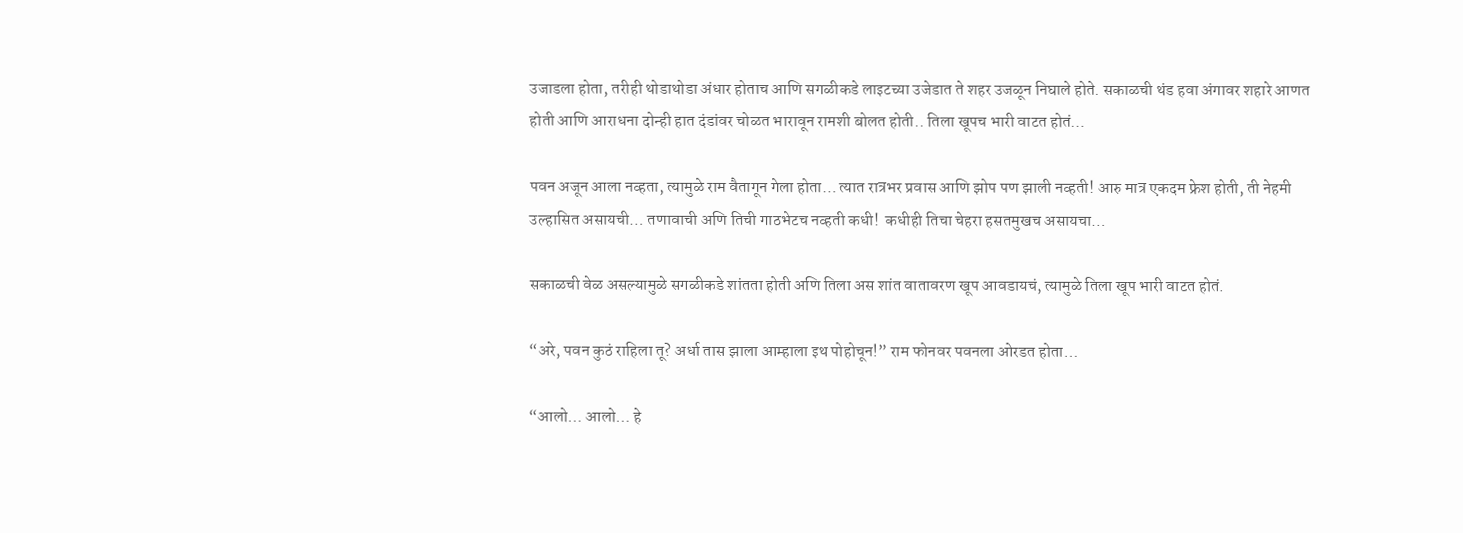उजाडला होता, तरीही थोडाथोडा अंधार होताच आणि सगळीकडे लाइटच्या उजेडात ते शहर उजळून निघाले होते. सकाळची थंड हवा अंगावर शहारे आणत होती आणि आराधना दोन्ही हात दंडांवर चोळत भारावून रामशी बोलत होती.. तिला खूपच भारी वाटत होतं…

पवन अजून आला नव्हता, त्यामुळे राम वैतागून गेला होता… त्यात रात्रभर प्रवास आणि झोप पण झाली नव्हती! आरु मात्र एकदम फ्रेश होती, ती नेहमी उल्हासित असायची… तणावाची अणि तिची गाठभेटच नव्हती कधी!  कधीही तिचा चेहरा हसतमुखच असायचा…

सकाळची वेळ असल्यामुळे सगळीकडे शांतता होती अणि तिला अस शांत वातावरण खूप आवडायचं, त्यामुळे तिला खूप भारी वाटत होतं.

“अरे, पवन कुठं राहिला तू? अर्धा तास झाला आम्हाला इथ पोहोचून!” राम फोनवर पवनला ओरडत होता…

“आलो… आलो… हे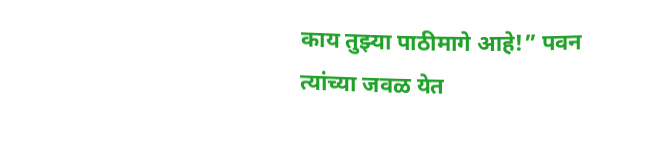काय तुझ्या पाठीमागे आहे!” पवन त्यांच्या जवळ येत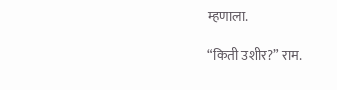म्हणाला.

“किती उशीर?” राम.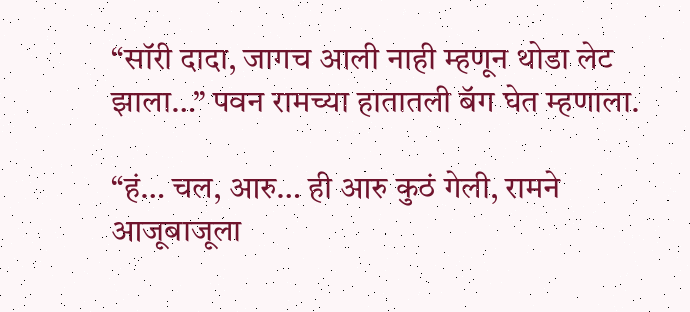“सॉरी दादा, जागच आली नाही म्हणून थोडा लेट झाला…” पवन रामच्या हातातली बॅग घेत म्हणाला.

“हं… चल, आरु… ही आरु कुठं गेली, रामने आजूबाजूला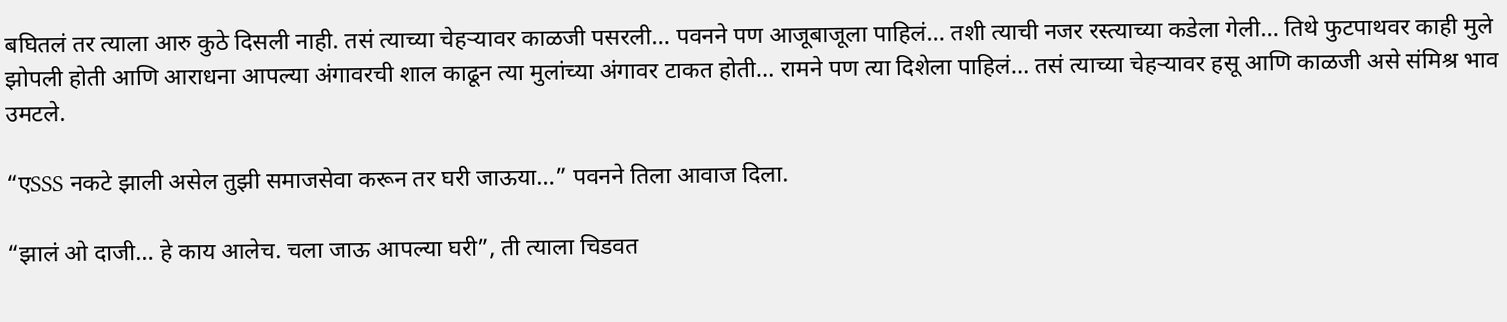बघितलं तर त्याला आरु कुठे दिसली नाही. तसं त्याच्या चेहऱ्यावर काळजी पसरली… पवनने पण आजूबाजूला पाहिलं… तशी त्याची नजर रस्त्याच्या कडेला गेली… तिथे फुटपाथवर काही मुले झोपली होती आणि आराधना आपल्या अंगावरची शाल काढून त्या मुलांच्या अंगावर टाकत होती… रामने पण त्या दिशेला पाहिलं… तसं त्याच्या चेहऱ्यावर हसू आणि काळजी असे संमिश्र भाव उमटले.

“एSSS नकटे झाली असेल तुझी समाजसेवा करून तर घरी जाऊया…” पवनने तिला आवाज दिला.

“झालं ओ दाजी… हे काय आलेच. चला जाऊ आपल्या घरी”, ती त्याला चिडवत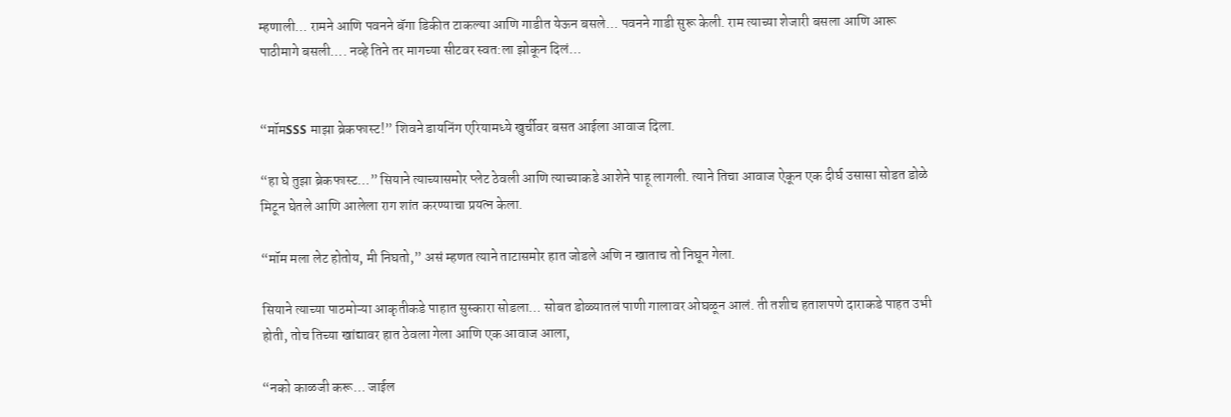म्हणाली… रामने आणि पवनने बॅगा डिकीत टाकल्या आणि गाडीत येऊन बसले… पवनने गाडी सुरू केली. राम त्याच्या शेजारी बसला आणि आरू पाठीमागे बसली…. नव्हे तिने तर मागच्या सीटवर स्वत:ला झोकून दिलं…


“मॉमSSS माझा ब्रेकफास्ट!” शिवने डायनिंग एरियामध्ये खुर्चीवर बसत आईला आवाज दिला.

“हा घे तुझा ब्रेकफास्ट…” सियाने त्याच्यासमोर प्लेट ठेवली आणि त्याच्याकडे आशेने पाहू लागली. त्याने तिचा आवाज ऐकून एक दीर्घ उसासा सोडत डोळे मिटून घेतले आणि आलेला राग शांत करण्याचा प्रयत्न केला.

“मॉम मला लेट होतोय, मी निघतो,” असं म्हणत त्याने ताटासमोर हात जोडले अणि न खाताच तो निघून गेला.

सियाने त्याच्या पाठमोऱ्या आकृतीकडे पाहात सुस्कारा सोडला… सोबत डोळ्यातलं पाणी गालावर ओघळून आलं. ती तशीच हताशपणे दाराकडे पाहत उभी होती, तोच तिच्या खांद्यावर हात ठेवला गेला आणि एक आवाज आला,

“नको काळजी करू… जाईल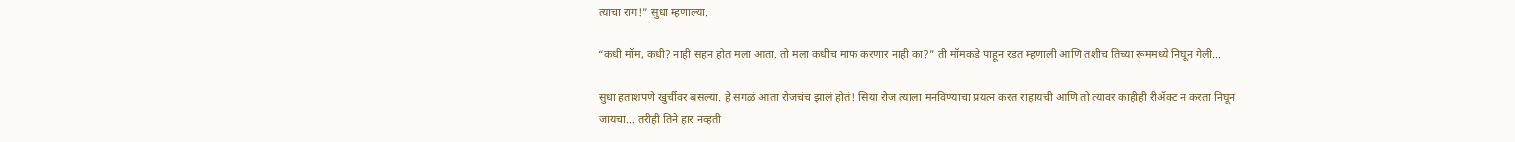त्याचा राग!” सुधा म्हणाल्या.

“कधी मॉम, कधी? नाही सहन होत मला आता. तो मला कधीच माफ करणार नाही का?” ती मॉमकडे पाहून रडत म्हणाली आणि तशीच तिच्या रूममध्ये निघून गेली…

सुधा हताशपणे खुर्चीवर बसल्या. हे सगळं आता रोजचंच झालं होतं! सिया रोज त्याला मनविण्याचा प्रयत्न करत राहायची आणि तो त्यावर काहीही रीॲक्ट न करता निघून जायचा… तरीही तिने हार नव्हती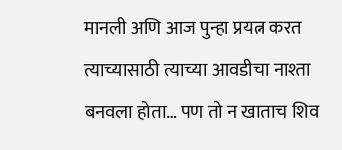मानली अणि आज पुन्हा प्रयत्न करत त्याच्यासाठी त्याच्या आवडीचा नाश्ता बनवला होता… पण तो न खाताच शिव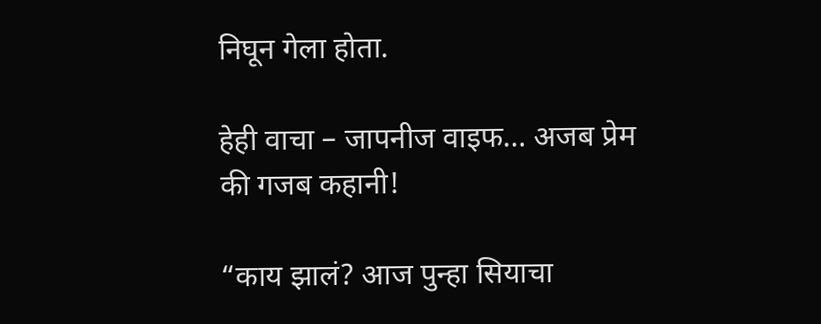निघून गेला होता.

हेही वाचा – जापनीज वाइफ… अजब प्रेम की गजब कहानी!

“काय झालं? आज पुन्हा सियाचा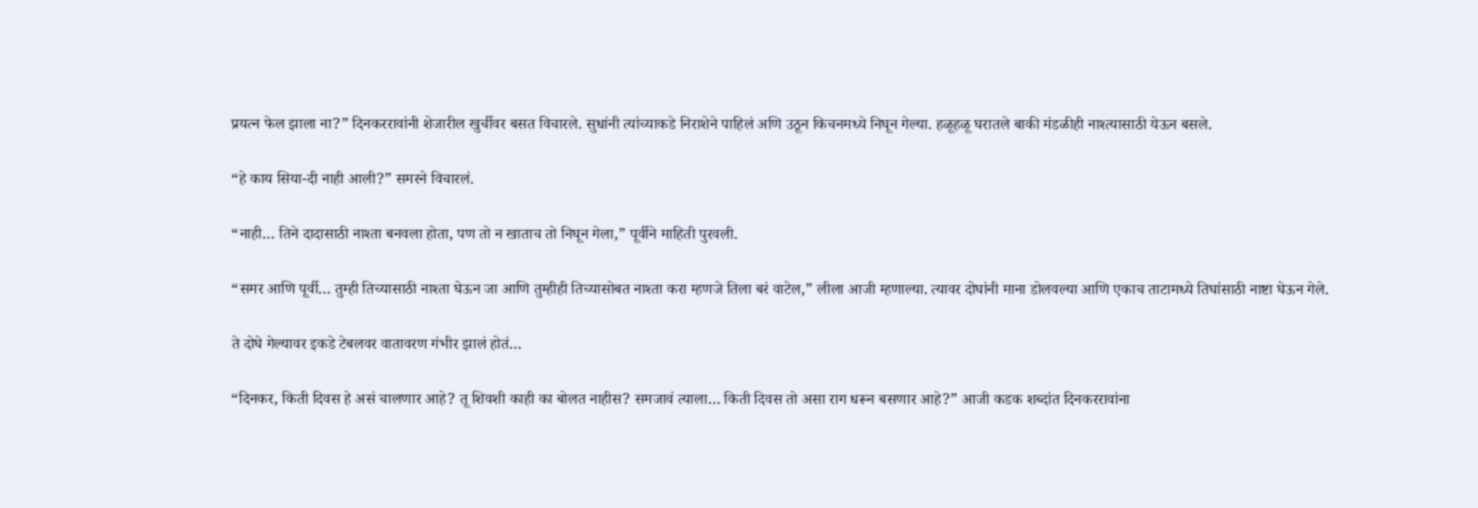प्रयत्न फेल झाला ना?” दिनकररावांनी शेजारील खुर्चीवर बसत विचारले. सुधांनी त्यांच्याकडे निराशेने पाहिलं अणि उठून किचनमध्ये निघून गेल्या. हळूहळू घरातले बाकी मंडळीही नाश्त्यासाठी येऊन बसले.

“हे काय सिया-दी नाही आली?” समरने विचारलं.

“नाही… तिने दादासाठी नाश्ता बनवला होता, पण तो न खाताच तो निघून गेला,” पूर्वीने माहिती पुरवली.

“समर आणि पूर्वी… तुम्ही तिच्यासाठी नाश्ता घेऊन जा आणि तुम्हीही तिच्यासोबत नाश्ता करा म्हणजे तिला बरं वाटेल,” लीला आजी म्हणाल्या. त्यावर दोघांनी माना डोलवल्या आणि एकाच ताटामध्ये तिघांसाठी नाष्टा घेऊन गेले.

ते दोघे गेल्यावर इकडे टेबलवर वातावरण गंभीर झालं होतं…

“दिनकर, किती दिवस हे असं चालणार आहे? तू शिवशी काही का बोलत नाहीस? समजावं त्याला… किती दिवस तो असा राग धरून बसणार आहे?” आजी कडक शब्दांत दिनकररावांना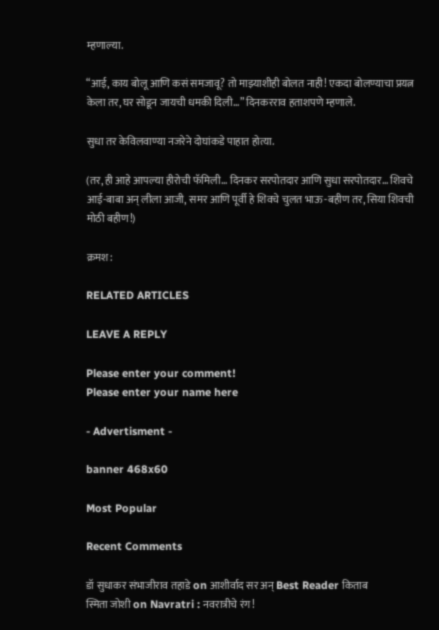म्हणाल्या.

“आई, काय बोलू आणि कसं समजावू? तो माझ्याशीही बोलत नाही! एकदा बोलण्याचा प्रयत्न केला तर, घर सोडून जायची धमकी दिली…” दिनकरराव हताशपणे म्हणाले.

सुधा तर केविलवाण्या नजरेने दोघांकडे पाहात होत्या.

(तर, ही आहे आपल्या हीरोची फॅमिली… दिनकर सरपोतदार आणि सुधा सरपोतदार… शिवचे आई-बाबा अन् लीला आजी, समर आणि पूर्वी हे शिवचे चुलत भाऊ-बहीण तर, सिया शिवची मोठी बहीण!)

क्रमश:

RELATED ARTICLES

LEAVE A REPLY

Please enter your comment!
Please enter your name here

- Advertisment -

banner 468x60

Most Popular

Recent Comments

डॉ सुधाकर संभाजीराव तहाडे on आशीर्वाद सर अन् Best Reader किताब
स्मिता जोशी on Navratri : नवरात्रीचे रंग!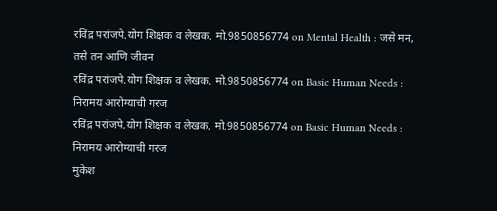रविंद्र परांजपे.योग शिक्षक व लेखक. मो.9850856774 on Mental Health : जसे मन, तसे तन आणि जीवन
रविंद्र परांजपे.योग शिक्षक व लेखक. मो.9850856774 on Basic Human Needs : निरामय आरोग्याची गरज
रविंद्र परांजपे.योग शिक्षक व लेखक. मो.9850856774 on Basic Human Needs : निरामय आरोग्याची गरज
मुकेश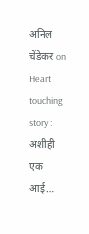अनिल चेंडेकर on Heart touching story : अशीही एक आई…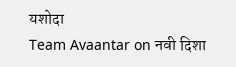यशोदा
Team Avaantar on नवी दिशा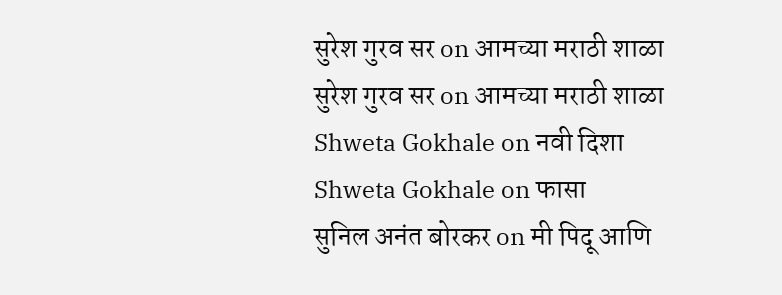सुरेश गुरव सर on आमच्या मराठी शाळा
सुरेश गुरव सर on आमच्या मराठी शाळा
Shweta Gokhale on नवी दिशा
Shweta Gokhale on फासा
सुनिल अनंत बोरकर on मी पिदू आणि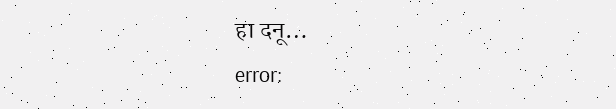हा दनू…
error: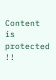Content is protected !!